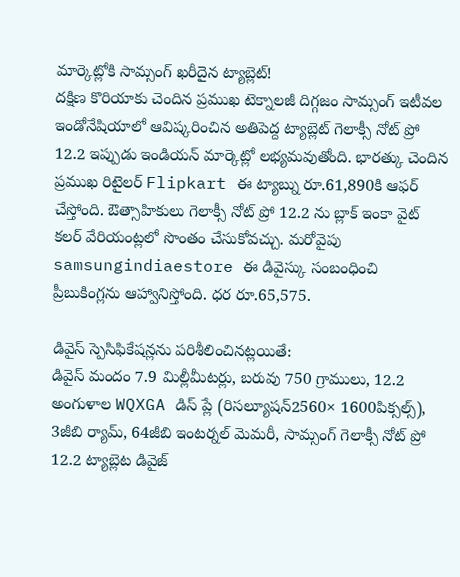మార్కెట్లోకి సామ్సంగ్ ఖరీదైన ట్యాబ్లెట్!
దక్షిణ కొరియాకు చెందిన ప్రముఖ టెక్నాలజీ దిగ్గజం సామ్సంగ్ ఇటీవల ఇండోనేషియాలో ఆవిష్కరించిన అతిపెద్ద ట్యాబ్లెట్ గెలాక్సీ నోట్ ప్రో 12.2 ఇప్పుడు ఇండియన్ మార్కెట్లో లభ్యమవుతోంది. భారత్కు చెందిన ప్రముఖ రిటైలర్ Flipkart ఈ ట్యాబ్ను రూ.61,890కి ఆఫర్ చేస్తోంది. ఔత్సాహికులు గెలాక్సీ నోట్ ప్రో 12.2 ను బ్లాక్ ఇంకా వైట్ కలర్ వేరియంట్లలో సొంతం చేసుకోవచ్చు. మరోవైపు samsungindiaestore ఈ డివైస్కు సంబంధించి ప్రీబుకింగ్లను ఆహ్వానిస్తోంది. ధర రూ.65,575.

డివైస్ స్పెసిఫికేషన్లను పరిశీలించినట్లయితే:
డివైస్ మందం 7.9 మిల్లీమీటర్లు, బరువు 750 గ్రాములు, 12.2 అంగుళాల WQXGA డిస్ ప్లే (రిసల్యూషన్2560× 1600పిక్సల్స్), 3జీబి ర్యామ్, 64జీబి ఇంటర్నల్ మెమరీ, సామ్సంగ్ గెలాక్సీ నోట్ ప్రో 12.2 ట్యాబ్లెట డివైజ్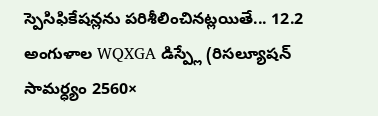స్పెసిఫికేషన్లను పరిశీలించినట్లయితే... 12.2 అంగుళాల WQXGA డిస్ప్లే (రిసల్యూషన్ సామర్ధ్యం 2560×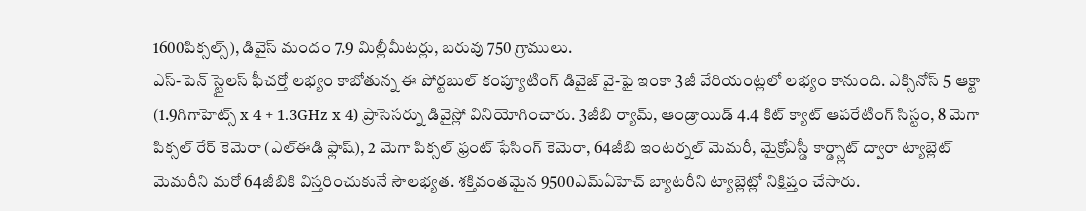1600పిక్సల్స్), డివైస్ మందం 7.9 మిల్లీమీటర్లు, బరువు 750 గ్రాములు.
ఎస్-పెన్ స్టైలస్ ఫీచర్తో లభ్యం కాబోతున్న ఈ పోర్టబుల్ కంప్యూటింగ్ డివైజ్ వై-ఫై ఇంకా 3జీ వేరియంట్లలో లభ్యం కానుంది. ఎక్సినోస్ 5 ఆక్టా (1.9గిగాహెట్స్ x 4 + 1.3GHz x 4) ప్రాసెసర్ను డివైస్లో వినియోగించారు. 3జీబి ర్యామ్, ఆండ్రాయిడ్ 4.4 కిట్ క్యాట్ ఆపరేటింగ్ సిస్టం, 8 మెగా పిక్సల్ రేర్ కెమెరా (ఎల్ఈడి ఫ్లాష్), 2 మెగా పిక్సల్ ఫ్రంట్ ఫేసింగ్ కెమెరా, 64జీబి ఇంటర్నల్ మెమరీ, మైక్రోఎస్డీ కార్డ్స్లాట్ ద్వారా ట్యాబ్లెట్ మెమరీని మరో 64జీబికి విస్తరించుకునే సౌలభ్యత. శక్తివంతమైన 9500ఎమ్ఏహెచ్ బ్యాటరీని ట్యాబ్లెట్లో నిక్షిప్తం చేసారు.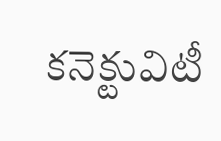కనెక్టువిటీ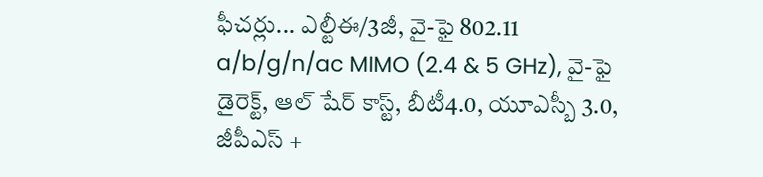ఫీచర్లు... ఎల్టీఈ/3జీ, వై-ఫై 802.11 a/b/g/n/ac MIMO (2.4 & 5 GHz), వై-ఫై డైరెక్ట్, ఆల్ షేర్ కాస్ట్, బీటీ4.0, యూఎస్బీ 3.0, జీపీఎస్ +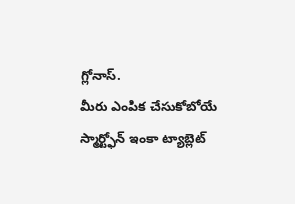గ్లోనాస్.
మీరు ఎంపిక చేసుకోబోయే స్మార్ట్ఫోన్ ఇంకా ట్యాబ్లెట్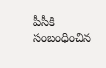పీసీకి సంబంధించిన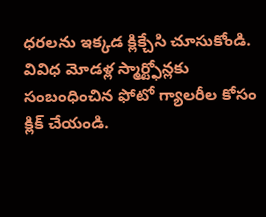ధరలను ఇక్కడ క్లిక్చేసి చూసుకోండి.
వివిధ మోడళ్ల స్మార్ట్ఫోన్లకు సంబంధించిన ఫోటో గ్యాలరీల కోసం క్లిక్ చేయండి.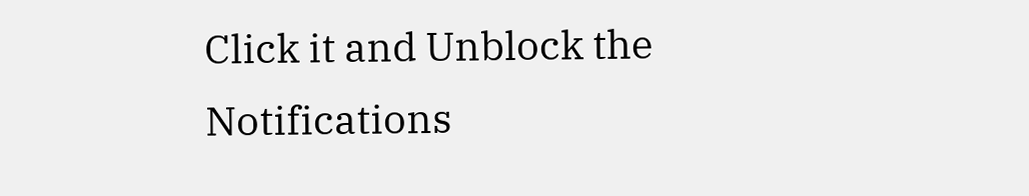Click it and Unblock the Notifications